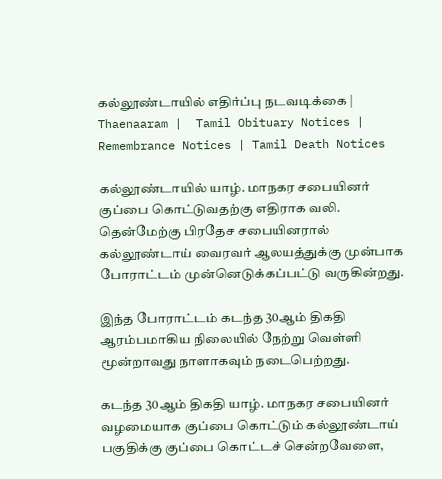கல்லூண்டாயில் எதிர்ப்பு நடவடிக்கை | Thaenaaram |  Tamil Obituary Notices | Remembrance Notices | Tamil Death Notices

கல்லூண்டாயில் யாழ். மாநகர சபையினர் குப்பை கொட்டுவதற்கு எதிராக வலி. தென்மேற்கு பிரதேச சபையினரால் கல்லூண்டாய் வைரவர் ஆலயத்துக்கு முன்பாக போராட்டம் முன்னெடுக்கப்பட்டு வருகின்றது.

இந்த போராட்டம் கடந்த 30ஆம் திகதி ஆரம்பமாகிய நிலையில் நேற்று வெள்ளி மூன்றாவது நாளாகவும் நடைபெற்றது.

கடந்த 30ஆம் திகதி யாழ். மாநகர சபையினர் வழமையாக குப்பை கொட்டும் கல்லூண்டாய் பகுதிக்கு குப்பை கொட்டச் சென்றவேளை,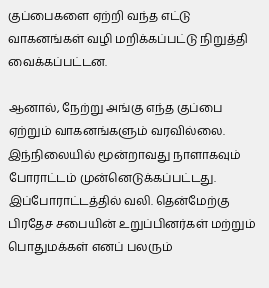குப்பைகளை ஏற்றி வந்த எட்டு வாகனங்கள் வழி மறிக்கப்பட்டு நிறுத்தி வைக்கப்பட்டன.

ஆனால், நேற்று அங்கு எந்த குப்பை ஏற்றும் வாகனங்களும் வரவில்லை.
இந்நிலையில் மூன்றாவது நாளாகவும் போராட்டம் முன்னெடுக்கப்பட்டது.
இப்போராட்டத்தில் வலி. தென்மேற்கு பிரதேச சபையின் உறுப்பினர்கள் மற்றும் பொதுமக்கள் எனப் பலரும்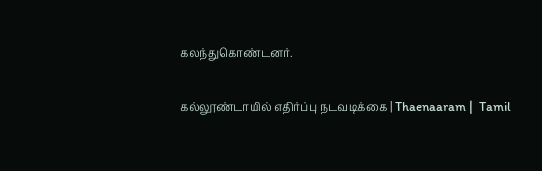கலந்துகொண்டனர்.

கல்லூண்டாயில் எதிர்ப்பு நடவடிக்கை | Thaenaaram |  Tamil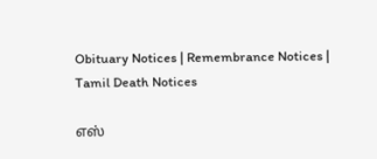Obituary Notices | Remembrance Notices | Tamil Death Notices

எஸ்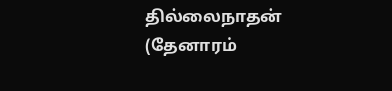தில்லைநாதன் (தேனாரம்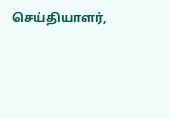செய்தியாளர்,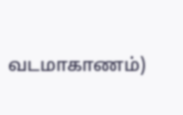வடமாகாணம்)